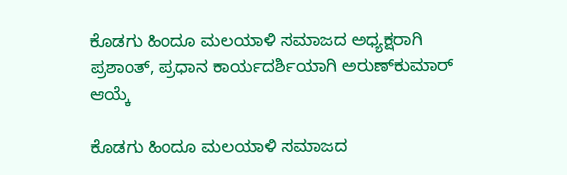ಕೊಡಗು ಹಿಂದೂ ಮಲಯಾಳಿ‌ ಸಮಾಜದ ಅಧ್ಯಕ್ಷರಾಗಿ ಪ್ರಶಾಂತ್, ಪ್ರಧಾನ ಕಾರ್ಯದರ್ಶಿಯಾಗಿ ಅರುಣ್‌ಕುಮಾರ್ ಆಯ್ಕೆ

ಕೊಡಗು ಹಿಂದೂ ಮಲಯಾಳಿ‌ ಸಮಾಜದ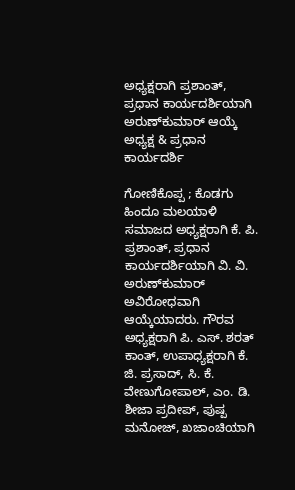ಅಧ್ಯಕ್ಷರಾಗಿ ಪ್ರಶಾಂತ್, ಪ್ರಧಾನ ಕಾರ್ಯದರ್ಶಿಯಾಗಿ  ಅರುಣ್‌ಕುಮಾರ್ ಆಯ್ಕೆ
ಅಧ್ಯಕ್ಷ & ಪ್ರಧಾನ ಕಾರ್ಯದರ್ಶಿ

ಗೋಣಿಕೊಪ್ಪ ; ಕೊಡಗು ಹಿಂದೂ ಮಲಯಾಳಿ ಸಮಾಜದ ಅಧ್ಯಕ್ಷರಾಗಿ ಕೆ. ಪಿ. ಪ್ರಶಾಂತ್, ಪ್ರಧಾನ ಕಾರ್ಯದರ್ಶಿಯಾಗಿ ವಿ. ವಿ. ಅರುಣ್‌ಕುಮಾರ್ ಅವಿರೋಧವಾಗಿ ಆಯ್ಕೆಯಾದರು. ಗೌರವ ಅಧ್ಯಕ್ಷರಾಗಿ ಪಿ. ಎಸ್. ಶರತ್ ಕಾಂತ್, ಉಪಾಧ್ಯಕ್ಷರಾಗಿ ಕೆ. ಜಿ. ಪ್ರಸಾದ್, ಸಿ. ಕೆ. ವೇಣುಗೋಪಾಲ್, ಎಂ. ಡಿ. ಶೀಜಾ ಪ್ರದೀಪ್, ಪುಷ್ಪ ಮನೋಜ್, ಖಜಾಂಚಿಯಾಗಿ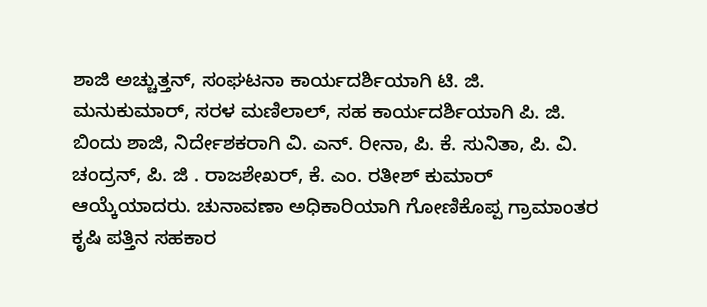ಶಾಜಿ ಅಚ್ಚುತ್ತನ್, ಸಂಘಟನಾ ಕಾರ್ಯದರ್ಶಿಯಾಗಿ ಟಿ. ಜಿ. ಮನುಕುಮಾರ್, ಸರಳ ಮಣಿಲಾಲ್, ಸಹ ಕಾರ್ಯದರ್ಶಿಯಾಗಿ ಪಿ. ಜಿ. ಬಿಂದು ಶಾಜಿ, ನಿರ್ದೇಶಕರಾಗಿ ವಿ. ಎನ್. ರೀನಾ, ಪಿ. ಕೆ. ಸುನಿತಾ, ಪಿ. ವಿ. ಚಂದ್ರನ್, ಪಿ. ಜಿ . ರಾಜಶೇಖರ್, ಕೆ. ಎಂ. ರತೀಶ್ ಕುಮಾರ್ ಆಯ್ಕೆಯಾದರು. ಚುನಾವಣಾ ಅಧಿಕಾರಿಯಾಗಿ ಗೋಣಿಕೊಪ್ಪ ಗ್ರಾಮಾಂತರ ಕೃಷಿ ಪತ್ತಿನ ಸಹಕಾರ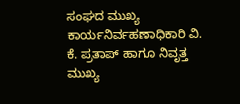ಸಂಘದ ಮುಖ್ಯ ಕಾರ್ಯನಿರ್ವಹಣಾಧಿಕಾರಿ ವಿ. ಕೆ. ಪ್ರತಾಪ್ ಹಾಗೂ ನಿವೃತ್ತ ಮುಖ್ಯ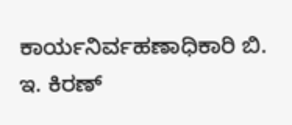ಕಾರ್ಯನಿರ್ವಹಣಾಧಿಕಾರಿ ಬಿ. ಇ. ಕಿರಣ್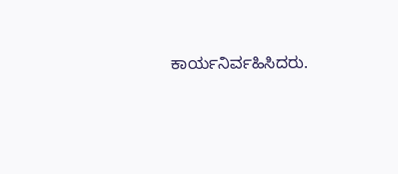ಕಾರ್ಯನಿರ್ವಹಿಸಿದರು.